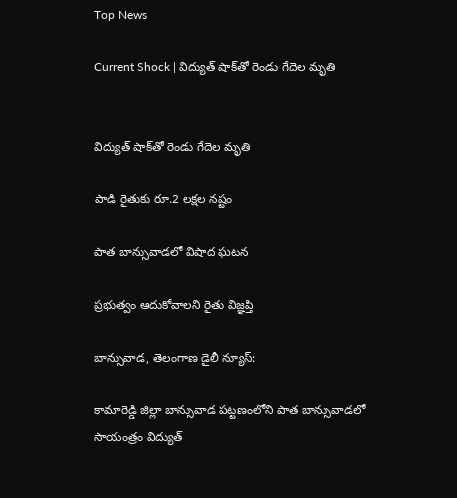Top News

Current Shock | విద్యుత్ షాక్‌తో రెండు గేదెల మృతి


విద్యుత్ షాక్‌తో రెండు గేదెల మృతి

పాడి రైతుకు రూ.2 లక్షల నష్టం

పాత బాన్సువాడలో విషాద ఘటన

ప్రభుత్వం ఆదుకోవాలని రైతు విజ్ఞప్తి

బాన్సువాడ, తెలంగాణ డైలీ న్యూస్:

కామారెడ్డి జిల్లా బాన్సువాడ పట్టణంలోని పాత బాన్సువాడలో సాయంత్రం విద్యుత్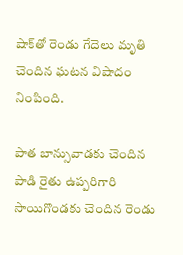షాక్‌తో రెండు గేదెలు మృతి చెందిన ఘటన విషాదం నింపింది.

పాత బాన్సువాడకు చెందిన పాడి రైతు ఉప్పరిగారి సాయిగొండకు చెందిన రెండు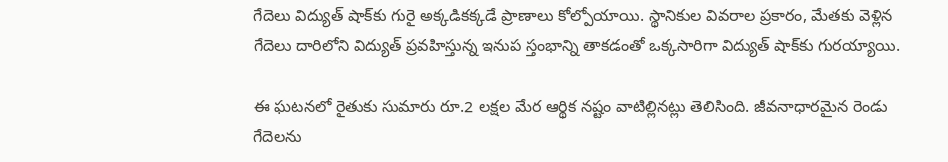గేదెలు విద్యుత్ షాక్‌కు గురై అక్కడికక్కడే ప్రాణాలు కోల్పోయాయి. స్థానికుల వివరాల ప్రకారం, మేతకు వెళ్లిన గేదెలు దారిలోని విద్యుత్ ప్రవహిస్తున్న ఇనుప స్తంభాన్ని తాకడంతో ఒక్కసారిగా విద్యుత్ షాక్‌కు గురయ్యాయి.

ఈ ఘటనలో రైతుకు సుమారు రూ.2 లక్షల మేర ఆర్థిక నష్టం వాటిల్లినట్లు తెలిసింది. జీవనాధారమైన రెండు గేదెలను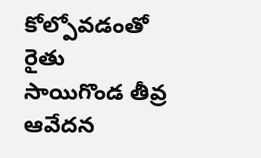కోల్పోవడంతో రైతు సాయిగొండ తీవ్ర ఆవేదన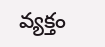వ్యక్తం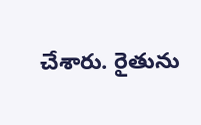చేశారు. రైతును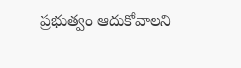ప్రభుత్వం ఆదుకోవాలని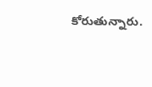కోరుతున్నారు.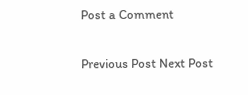Post a Comment

Previous Post Next Post